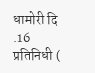धामोरी दि .16 प्रतिनिधी (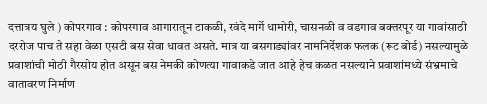दत्तात्रय घुले ) कोपरगाव : कोपरगाव आगारातून टाकळी, रवंदे मार्गे धामोरी, चासनळी व वडगाव बक्तरपूर या गावांसाठी दररोज पाच ते सहा वेळा एसटी बस सेवा धावत असते. मात्र या बसगाड्यांवर नामनिर्देशक फलक (रूट बोर्ड) नसल्यामुळे प्रवाशांची मोठी गैरसोय होत असून बस नेमकी कोणत्या गावाकडे जात आहे हेच कळत नसल्याने प्रवाशांमध्ये संभ्रमाचे वातावरण निर्माण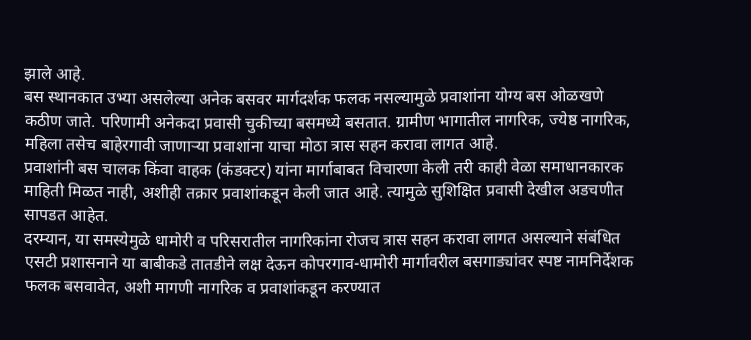झाले आहे.
बस स्थानकात उभ्या असलेल्या अनेक बसवर मार्गदर्शक फलक नसल्यामुळे प्रवाशांना योग्य बस ओळखणे कठीण जाते. परिणामी अनेकदा प्रवासी चुकीच्या बसमध्ये बसतात. ग्रामीण भागातील नागरिक, ज्येष्ठ नागरिक, महिला तसेच बाहेरगावी जाणाऱ्या प्रवाशांना याचा मोठा त्रास सहन करावा लागत आहे.
प्रवाशांनी बस चालक किंवा वाहक (कंडक्टर) यांना मार्गाबाबत विचारणा केली तरी काही वेळा समाधानकारक माहिती मिळत नाही, अशीही तक्रार प्रवाशांकडून केली जात आहे. त्यामुळे सुशिक्षित प्रवासी देखील अडचणीत सापडत आहेत.
दरम्यान, या समस्येमुळे धामोरी व परिसरातील नागरिकांना रोजच त्रास सहन करावा लागत असल्याने संबंधित एसटी प्रशासनाने या बाबीकडे तातडीने लक्ष देऊन कोपरगाव-धामोरी मार्गावरील बसगाड्यांवर स्पष्ट नामनिर्देशक फलक बसवावेत, अशी मागणी नागरिक व प्रवाशांकडून करण्यात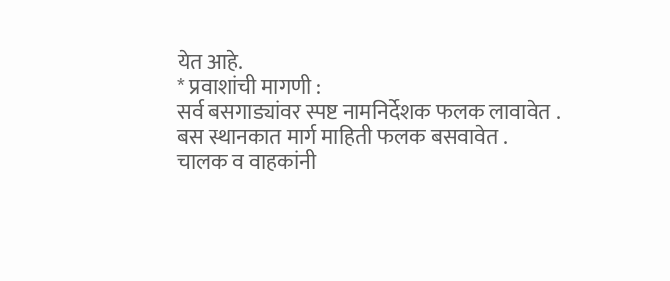येत आहे.
* प्रवाशांची मागणी :
सर्व बसगाड्यांवर स्पष्ट नामनिर्देशक फलक लावावेत .
बस स्थानकात मार्ग माहिती फलक बसवावेत .
चालक व वाहकांनी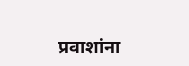प्रवाशांना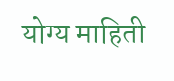योग्य माहिती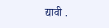द्यावी .